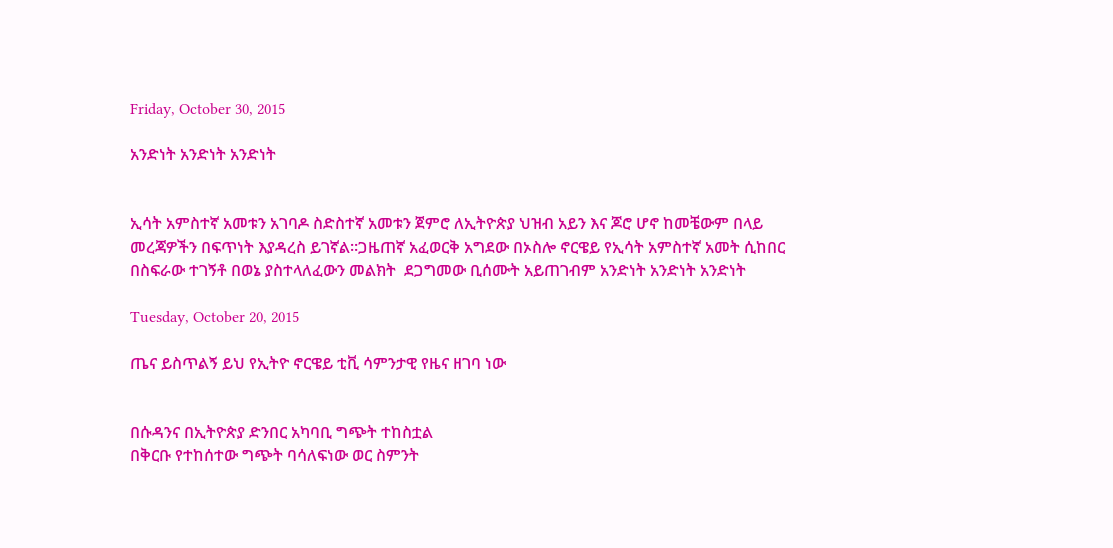Friday, October 30, 2015

አንድነት አንድነት አንድነት


ኢሳት አምስተኛ አመቱን አገባዶ ስድስተኛ አመቱን ጀምሮ ለኢትዮጵያ ህዝብ አይን እና ጆሮ ሆኖ ከመቼውም በላይ መረጃዎችን በፍጥነት እያዳረስ ይገኛል።ጋዜጠኛ አፈወርቅ አግደው በኦስሎ ኖርዌይ የኢሳት አምስተኛ አመት ሲከበር በስፍራው ተገኝቶ በወኔ ያስተላለፈውን መልክት  ደጋግመው ቢሰሙት አይጠገብም አንድነት አንድነት አንድነት

Tuesday, October 20, 2015

ጤና ይስጥልኝ ይህ የኢትዮ ኖርዌይ ቲቪ ሳምንታዊ የዜና ዘገባ ነው


በሱዳንና በኢትዮጵያ ድንበር አካባቢ ግጭት ተከስቷል
በቅርቡ የተከሰተው ግጭት ባሳለፍነው ወር ስምንት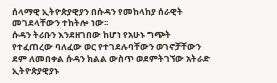ሰላማዊ ኢትዮጵያዊያን በሱዳን የመከላከያ ሰራዊት መገደላቸውን ተከትሎ ነው፡፡
ሱዳን ትሪቡን እንደዘገበው ከሆነ የአሁኑ ግጭት የተፈጠረው ባለፈው ወር የተገደሉባቸውን ወገኖቻቸውን ደም ለመበቀል ሱዳን ክልል ውስጥ ወደምትገኘው አትራድ ኢትዮጵያዊያኑ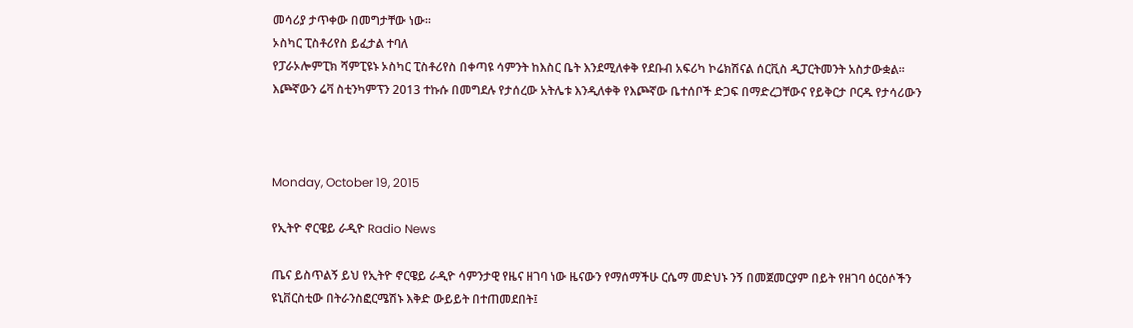መሳሪያ ታጥቀው በመግታቸው ነው፡፡
ኦስካር ፒስቶሪየስ ይፈታል ተባለ
የፓራኦሎምፒክ ሻምፒዩኑ ኦስካር ፒስቶሪየስ በቀጣዩ ሳምንት ከእስር ቤት እንደሚለቀቅ የደቡብ አፍሪካ ኮሬክሽናል ሰርቪስ ዲፓርትመንት አስታውቋል፡፡
እጮኛውን ሬቫ ስቲንካምፕን 2013 ተኩሱ በመግደሉ የታሰረው አትሌቱ እንዲለቀቅ የእጮኛው ቤተሰቦች ድጋፍ በማድረጋቸውና የይቅርታ ቦርዱ የታሳሪውን



Monday, October 19, 2015

የኢትዮ ኖርዌይ ራዲዮ Radio News

ጤና ይስጥልኝ ይህ የኢትዮ ኖርዌይ ራዲዮ ሳምንታዊ የዜና ዘገባ ነው ዜናውን የማሰማችሁ ርሴማ መድህኑ ንኝ በመጀመርያም በይት የዘገባ ዕርዕሶችን
ዩኒቨርስቲው በትራንስፎርሜሽኑ እቅድ ውይይት በተጠመደበት፤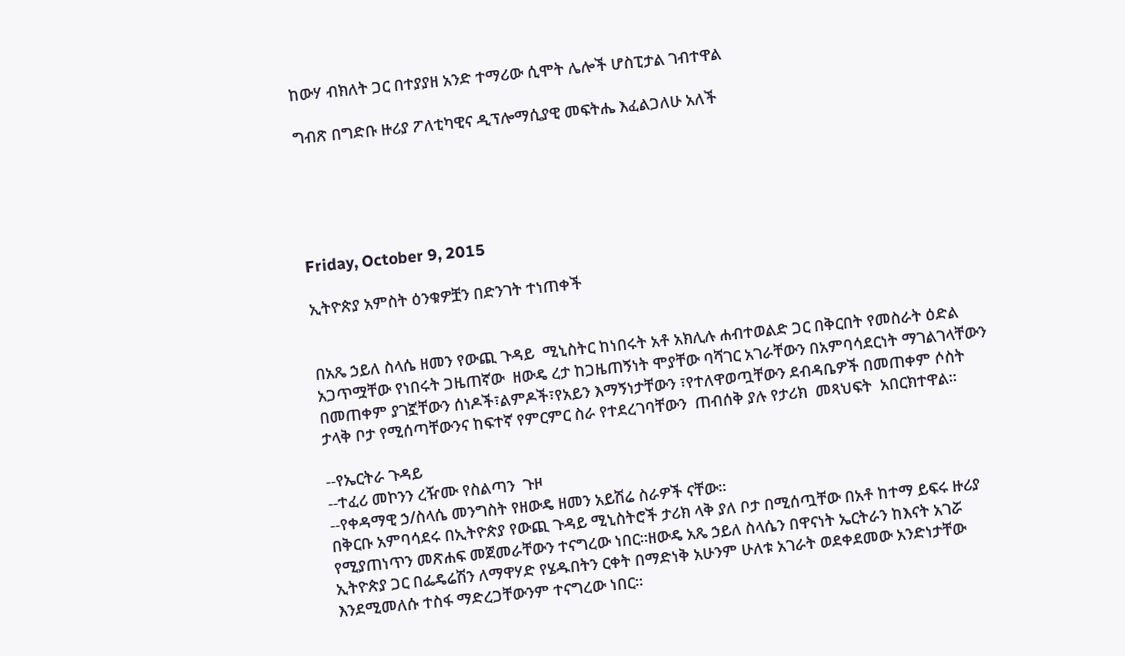ከውሃ ብክለት ጋር በተያያዘ አንድ ተማሪው ሲሞት ሌሎች ሆስፒታል ገብተዋል

ግብጽ በግድቡ ዙሪያ ፖለቲካዊና ዲፕሎማሲያዊ መፍትሔ እፈልጋለሁ አለች





Friday, October 9, 2015

ኢትዮጵያ አምስት ዕንቁዎቿን በድንገት ተነጠቀች


በአጼ ኃይለ ስላሴ ዘመን የውጪ ጉዳይ  ሚኒስትር ከነበሩት አቶ አክሊሉ ሐብተወልድ ጋር በቅርበት የመስራት ዕድል አጋጥሟቸው የነበሩት ጋዜጠኛው  ዘውዴ ረታ ከጋዜጠኝነት ሞያቸው ባሻገር አገራቸውን በአምባሳደርነት ማገልገላቸውን በመጠቀም ያገኟቸውን ሰነዶች፣ልምዶች፣የአይን እማኝነታቸውን ፣የተለዋወጧቸውን ደብዳቤዎች በመጠቀም ሶስት ታላቅ ቦታ የሚሰጣቸውንና ከፍተኛ የምርምር ስራ የተደረገባቸውን  ጠብሰቅ ያሉ የታሪክ  መጻህፍት  አበርክተዋል፡፡

--የኤርትራ ጉዳይ
--ተፈሪ መኮንን ረዥሙ የስልጣን  ጉዞ
--የቀዳማዊ ኃ/ስላሴ መንግስት የዘውዴ ዘመን አይሽሬ ስራዎች ናቸው፡፡
በቅርቡ አምባሳደሩ በኢትዮጵያ የውጪ ጉዳይ ሚኒስትሮች ታሪክ ላቅ ያለ ቦታ በሚሰጧቸው በአቶ ከተማ ይፍሩ ዙሪያ የሚያጠነጥን መጽሐፍ መጀመራቸውን ተናግረው ነበር፡፡ዘውዴ አጼ ኃይለ ስላሴን በዋናነት ኤርትራን ከእናት አገሯ ኢትዮጵያ ጋር በፌዴሬሽን ለማዋሃድ የሄዱበትን ርቀት በማድነቅ አሁንም ሁለቱ አገራት ወደቀደመው አንድነታቸው እንደሚመለሱ ተስፋ ማድረጋቸውንም ተናግረው ነበር፡፡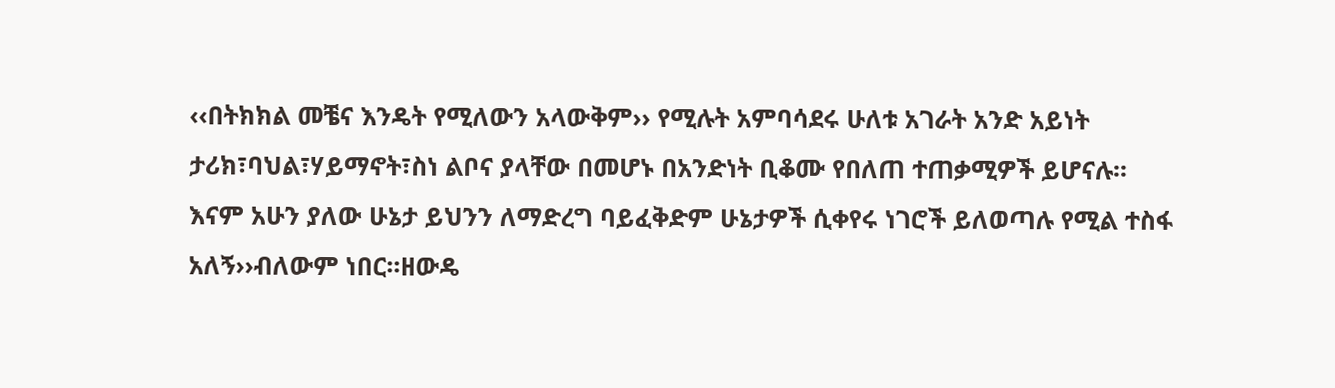‹‹በትክክል መቼና እንዴት የሚለውን አላውቅም›› የሚሉት አምባሳደሩ ሁለቱ አገራት አንድ አይነት ታሪክ፣ባህል፣ሃይማኖት፣ስነ ልቦና ያላቸው በመሆኑ በአንድነት ቢቆሙ የበለጠ ተጠቃሚዎች ይሆናሉ፡፡እናም አሁን ያለው ሁኔታ ይህንን ለማድረግ ባይፈቅድም ሁኔታዎች ሲቀየሩ ነገሮች ይለወጣሉ የሚል ተስፋ አለኝ››ብለውም ነበር፡፡ዘውዴ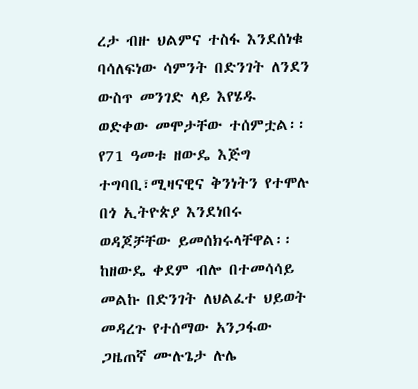ረታ ብዙ ህልምና ተስፋ እንደሰነቁ ባሳለፍነው ሳምንት በድንገት ለንደን ውስጥ መንገድ ላይ እየሄዱ ወድቀው መሞታቸው ተሰምቷል፡፡የ71 ዓመቱ ዘውዴ እጅግ ተግባቢ፣ሚዛናዊና ቅንነትን የተሞሉ በጎ ኢትዮጵያ እንደነበሩ ወዳጆቻቸው ይመሰክሩላቸዋል፡፡ከዘውዴ ቀደም ብሎ በተመሳሳይ መልኩ በድንገት ለህልፈተ ህይወት መዳረጉ የተሰማው አንጋፋው ጋዜጠኛ ሙሉጌታ ሉሌ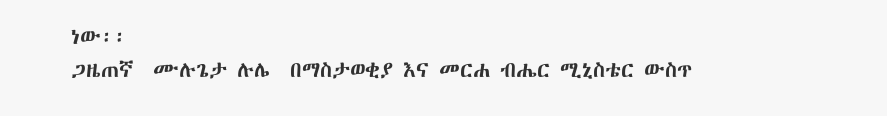ነው፡፡
ጋዜጠኛ  ሙሉጌታ ሉሌ  በማስታወቂያ እና መርሐ ብሔር ሚኒስቴር ውስጥ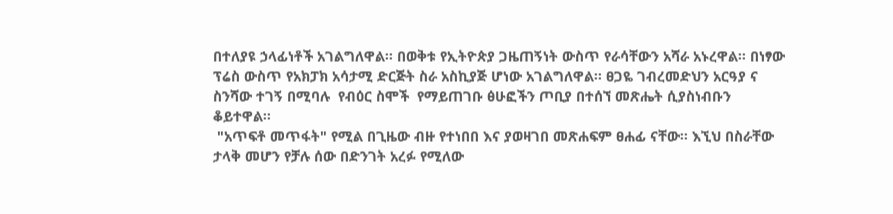በተለያዩ ኃላፊነቶች አገልግለዋል፡፡ በወቅቱ የኢትዮጵያ ጋዜጠኝነት ውስጥ የራሳቸውን አሻራ አኑረዋል፡፡ በነፃው ፕሬስ ውስጥ የአክፓክ አሳታሚ ድርጅት ስራ አስኪያጅ ሆነው አገልግለዋል፡፡ ፀጋዬ ገብረመድህን አርዓያ ና ስንሻው ተገኝ በሚባሉ  የብዕር ስሞች  የማይጠገቡ ፅሁፎችን ጦቢያ በተሰኘ መጽሔት ሲያስነብቡን ቆይተዋል፡፡
 "አጥፍቶ መጥፋት" የሚል በጊዜው ብዙ የተነበበ እና ያወዛገበ መጽሐፍም ፀሐፊ ናቸው፡፡ እኚህ በስራቸው ታላቅ መሆን የቻሉ ሰው በድንገት አረፉ የሚለው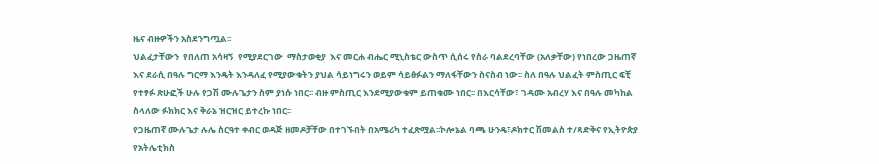ዜና ብዙዎችን አስደንግጧል፡፡
ህልፈታቸውን  የበለጠ አሳዛኝ  የሚያደርገው  ማስታወቂያ  እና መርሐ ብሔር ሚኒስቴር ውስጥ ሲሰሩ የስራ ባልደረባቸው (አለቃቸው) የነበረው ጋዜጠኛ እና ደራሲ በዓሉ ግርማ እንዴት እንዳለፈ የሚያውቁትን ያህል ሳይነግሩን ወይም ሳይፅፉልን ማለፋቸውን ስናስብ ነው፡፡ ስለ በዓሉ ህልፈት ምስጢር ፍቺ የተፃፉ ጽሁፎች ሁሉ የጋሽ ሙሉጌታን ስም ያነሱ ነበር፡፡ ብዙ ምስጢር እንደሚያውቁም ይጠቁሙ ነበር፡፡ በእርሳቸው፣ ገዳሙ አብረሃ እና በዓሉ መካከል ስላለው ፉክክር እና ቅራኔ ዝርዝር ይተረኩ ነበር፡፡
የጋዜጠኛ ሙሉጌታ ሉሌ ስርዓተ ቀብር ወዳጅ ዘመዶቻቸው በተገኙበት በአሜሪካ ተፈጽሟል፡፡ኮሎኔል ባጫ ሁንዴ፣ዶክተር ሽመልስ ተ/ጻድቅና የኢትዮጵያ የአትሌቲክስ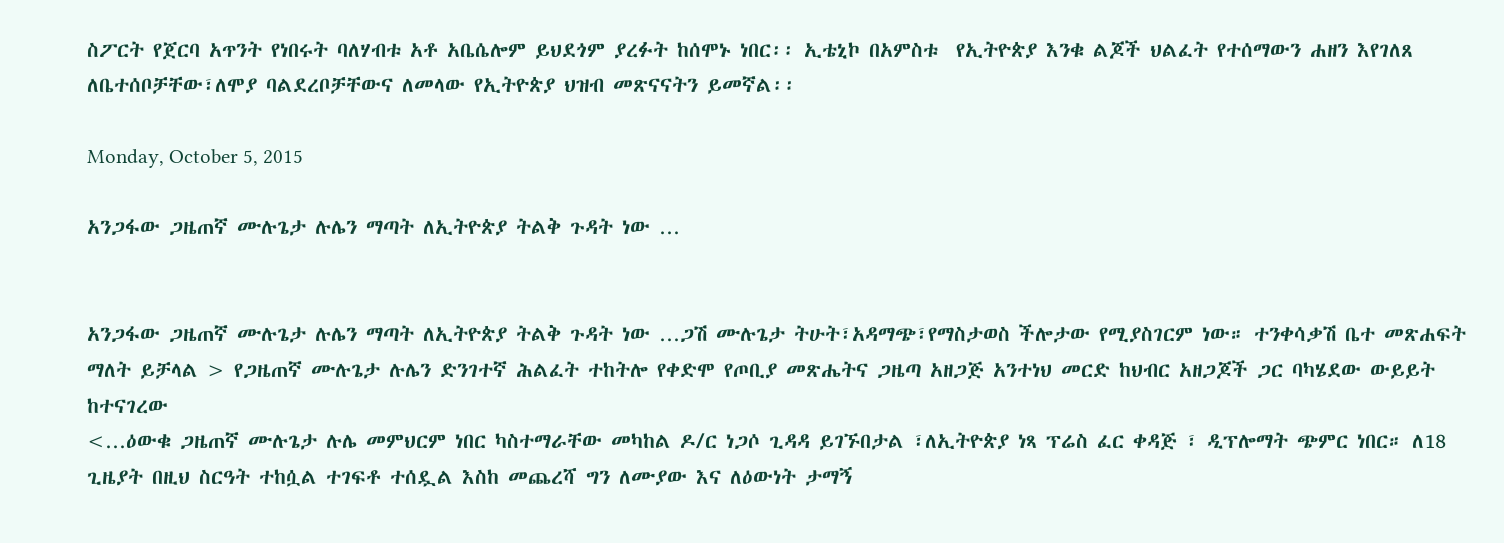ስፖርት የጀርባ አጥንት የነበሩት ባለሃብቱ አቶ አቤሴሎም ይህደጎም ያረፉት ከሰሞኑ ነበር፡፡ ኢቴኒኮ በአምስቱ  የኢትዮጵያ እንቁ ልጆች ህልፈት የተሰማውን ሐዘን እየገለጸ ለቤተሰቦቻቸው፣ለሞያ ባልደረቦቻቸውና ለመላው የኢትዮጵያ ህዝብ መጽናናትን ይመኛል፡፡

Monday, October 5, 2015

አንጋፋው ጋዜጠኛ ሙሉጌታ ሉሌን ማጣት ለኢትዮጵያ ትልቅ ጉዳት ነው …


አንጋፋው ጋዜጠኛ ሙሉጌታ ሉሌን ማጣት ለኢትዮጵያ ትልቅ ጉዳት ነው …ጋሽ ሙሉጌታ ትሁት፣አዳማጭ፣የማስታወስ ችሎታው የሚያስገርም ነው። ተንቀሳቃሽ ቤተ መጽሐፍት ማለት ይቻላል > የጋዜጠኛ ሙሉጌታ ሉሌን ድንገተኛ ሕልፈት ተከትሎ የቀድሞ የጦቢያ መጽሔትና ጋዜጣ አዘጋጅ አንተነህ መርድ ከህብር አዘጋጆች ጋር ባካሄደው ውይይት ከተናገረው
<…ዕውቁ ጋዜጠኛ ሙሉጌታ ሉሌ መምህርም ነበር ካስተማራቸው መካከል ዶ/ር ነጋሶ ጊዳዳ ይገኙበታል ፣ለኢትዮጵያ ነጻ ፕሬስ ፈር ቀዳጅ ፣ ዲፕሎማት ጭምር ነበር። ለ18 ጊዜያት በዚህ ስርዓት ተከሷል ተገፍቶ ተሰዷል እስከ መጨረሻ ግን ለሙያው እና ለዕውነት ታማኝ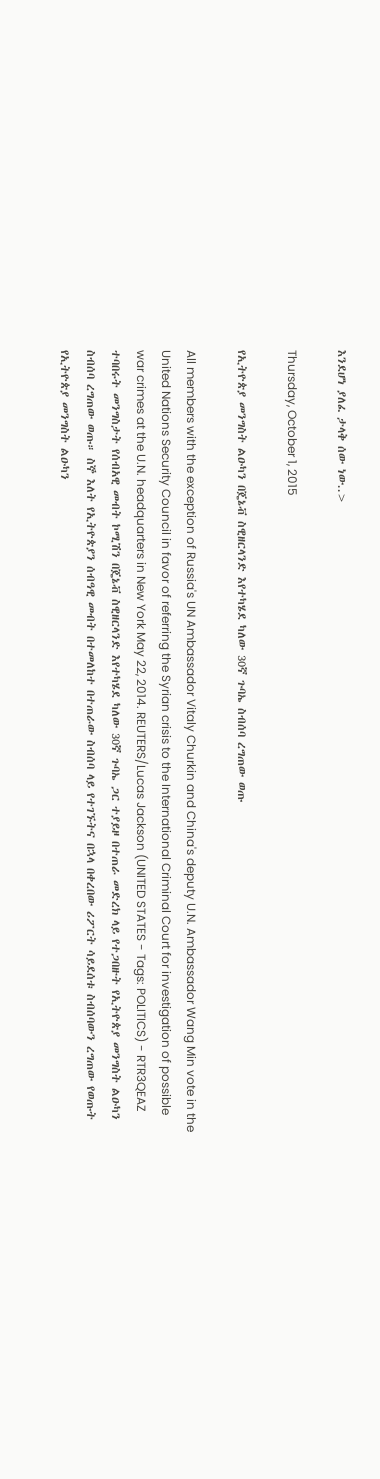እንደሆነ ያለፈ ታላቅ ሰው ነው..>

Thursday, October 1, 2015

የኢትዮጵያ መንግስት ልዑካን በጄኔቭ ስዊዘርላንድ እየተካሄደ ካለው 30ኛ ጉባኤ ስብሰባ ረግጠው ወጡ

All members with the exception of Russia's UN Ambassador Vitaly Churkin and China's deputy U.N. Ambassador Wang Min vote in the United Nations Security Council in favor of referring the Syrian crisis to the International Criminal Court for investigation of possible war crimes at the U.N. headquarters in New York May 22, 2014. REUTERS/Lucas Jackson (UNITED STATES - Tags: POLITICS) - RTR3QEAZ
ተባበሩት መንግስታት የሰብአዊ መብት ኮሚሽን በጄኔቭ ስዊዘርላንድ እየተካሄደ ካለው 30ኛ ጉባኤ ጋር ተያይዞ በተጠራ መድረክ ላይ የተጋበዙት የኢትዮጵያ መንግስት ልዑካን ስብሰባ ረግጠው ወጡ። ስኞ እለት የኢትዮጵያን ሰብዓዊ መብት በተመለከተ በተጠራው ስብሰባ ላይ የተገኙትና በኋላ በቀረበው ሪፖርት ሳይደሰቱ ስብሰባውን ረግጠው የወጡት የኢትዮጵያ መንግስት ልዑካን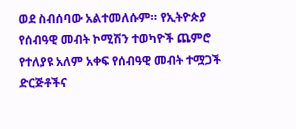ወደ ስብሰባው አልተመለሱም። የኢትዮጵያ የሰብዓዊ መብት ኮሚሽን ተወካዮች ጨምሮ የተለያዩ አለም አቀፍ የሰብዓዊ መብት ተሟጋች ድርጅቶችና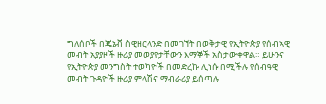ግለሰቦች በጄኔቭ ስዊዘርላንድ በመገኘት በወቅታዊ የኢትዮጵያ የሰብኣዊ መብት አያያዞች ዙሪያ መወያየታቸውን እማኞች አስታውቀዋል። ይሁንና የኢትዮጵያ መንግስት ተወካዮች በመድረኩ ሊነሱ በሚችሉ የሰብዓዊ መብት ጉዳዮች ዙሪያ ምላሽና ማብራሪያ ይሰጣሉ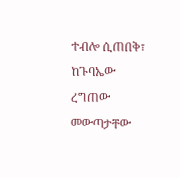ተብሎ ሲጠበቅ፣ ከጉባኤው ረግጠው መውጣታቸው